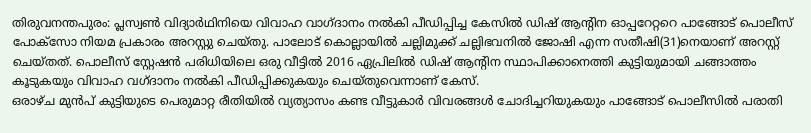തിരുവനന്തപുരം: പ്ലസ്വൺ വിദ്യാർഥിനിയെ വിവാഹ വാഗ്ദാനം നൽകി പീഡിപ്പിച്ച കേസിൽ ഡിഷ് ആന്റിന ഓപ്പറേറ്ററെ പാങ്ങോട് പൊലീസ് പോക്സോ നിയമ പ്രകാരം അറസ്റ്റു ചെയ്തു. പാലോട് കൊല്ലായിൽ ചല്ലിമുക്ക് ചല്ലിഭവനിൽ ജോഷി എന്ന സതീഷി(31)നെയാണ് അറസ്റ്റ് ചെയ്തത്. പൊലീസ് സ്റ്റേഷൻ പരിധിയിലെ ഒരു വീട്ടിൽ 2016 ഏപ്രിലിൽ ഡിഷ് ആന്റിന സ്ഥാപിക്കാനെത്തി കുട്ടിയുമായി ചങ്ങാത്തം കൂടുകയും വിവാഹ വഗ്ദാനം നൽകി പീഡിപ്പിക്കുകയും ചെയ്തുവെന്നാണ് കേസ്.
ഒരാഴ്ച മുൻപ് കുട്ടിയുടെ പെരുമാറ്റ രീതിയിൽ വ്യത്യാസം കണ്ട വീട്ടുകാർ വിവരങ്ങൾ ചോദിച്ചറിയുകയും പാങ്ങോട് പൊലീസിൽ പരാതി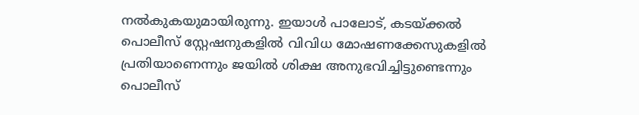നൽകുകയുമായിരുന്നു. ഇയാൾ പാലോട്, കടയ്ക്കൽ പൊലീസ് സ്റ്റേഷനുകളിൽ വിവിധ മോഷണക്കേസുകളിൽ പ്രതിയാണെന്നും ജയിൽ ശിക്ഷ അനുഭവിച്ചിട്ടുണ്ടെന്നും പൊലീസ്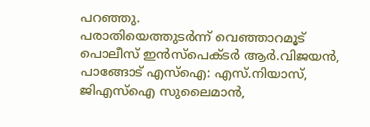പറഞ്ഞു.
പരാതിയെത്തുടർന്ന് വെഞ്ഞാറമൂട് പൊലീസ് ഇൻസ്പെക്ടർ ആർ.വിജയൻ, പാങ്ങോട് എസ്ഐ: എസ്.നിയാസ്, ജിഎസ്ഐ സുലൈമാൻ,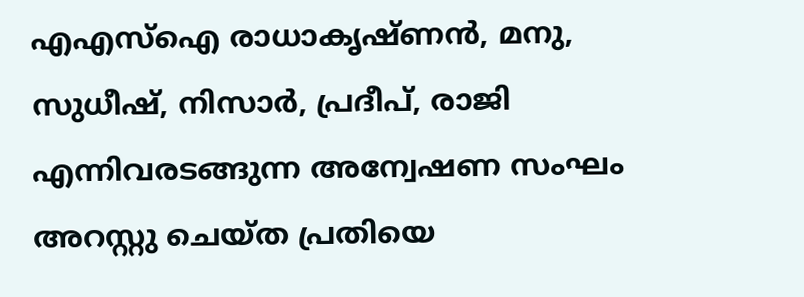എഎസ്ഐ രാധാകൃഷ്ണൻ, മനു, സുധീഷ്, നിസാർ, പ്രദീപ്, രാജി എന്നിവരടങ്ങുന്ന അന്വേഷണ സംഘം അറസ്റ്റു ചെയ്ത പ്രതിയെ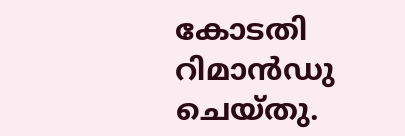കോടതി റിമാൻഡു ചെയ്തു.